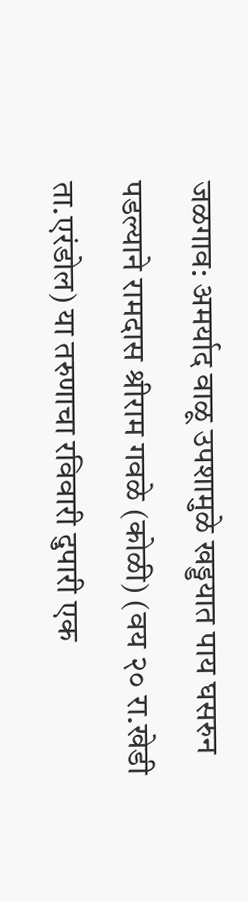जळगाव: अमर्याद वाळू उपशामुळे खड्डयात पाय घसरुन पडल्याने रामदास श्रीराम गवळे (कोळी) (वय २० रा.खेडी ता.एरंडोल) या तरुणाचा रविवारी दुपारी एक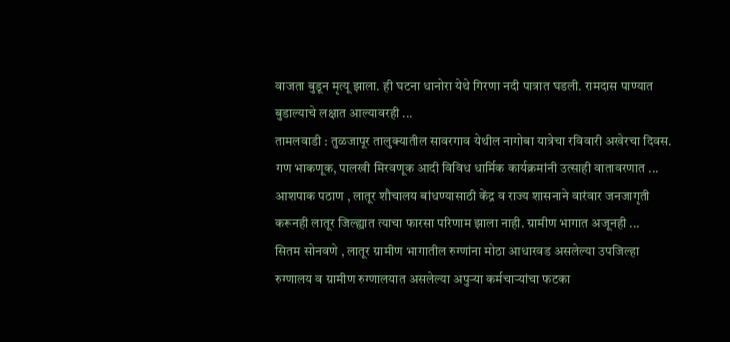वाजता बुडून मृत्यू झाला. ही घटना धानोरा येथे गिरणा नदी पात्रात घडली. रामदास पाण्यात बुडाल्याचे लक्षात आल्यावरही ...
तामलवाडी : तुळजापूर तालुक्यातील सावरगाव येथील नागोबा यात्रेचा रविवारी अखेरचा दिवस. गण भाकणूक, पालखी मिरवणूक आदी विविध धार्मिक कार्यक्रमांनी उत्साही वातावरणात ...
आशपाक पठाण , लातूर शौचालय बांधण्यासाठी केंद्र व राज्य शासनाने वारंवार जनजागृती करूनही लातूर जिल्ह्यात त्याचा फारसा परिणाम झाला नाही. ग्रामीण भागात अजूनही ...
सितम सोनवणे , लातूर ग्रामीण भागातील रुग्णांना मोठा आधारवड असलेल्या उपजिल्हा रुग्णालय व ग्रामीण रुग्णालयात असलेल्या अपुऱ्या कर्मचाऱ्यांचा फटका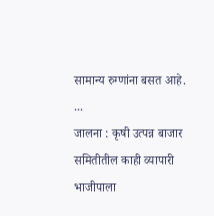सामान्य रुग्णांना बसत आहे. ...
जालना : कृषी उत्पन्न बाजार समितीतील काही व्यापारी भाजीपाला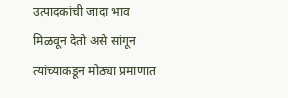उत्पादकांची जादा भाव मिळवून देतो असे सांगून त्यांच्याकडून मोठ्या प्रमाणात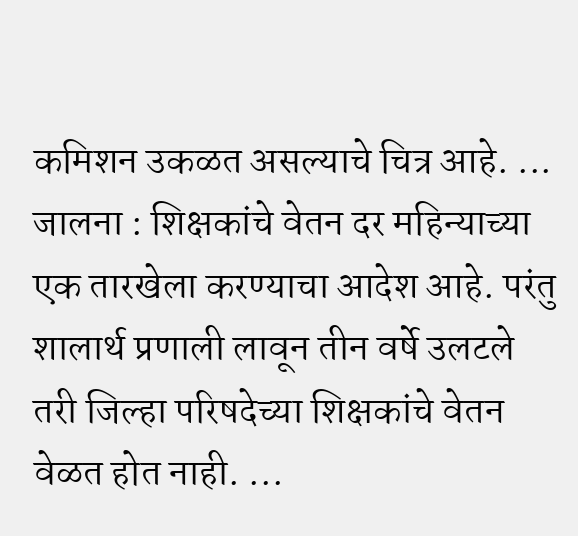कमिशन उकळत असल्याचे चित्र आहे. ...
जालना : शिक्षकांचे वेतन दर महिन्याच्या एक तारखेला करण्याचा आदेश आहे. परंतु शालार्थ प्रणाली लावून तीन वर्षे उलटले तरी जिल्हा परिषदेच्या शिक्षकांचे वेतन वेळत होत नाही. ...